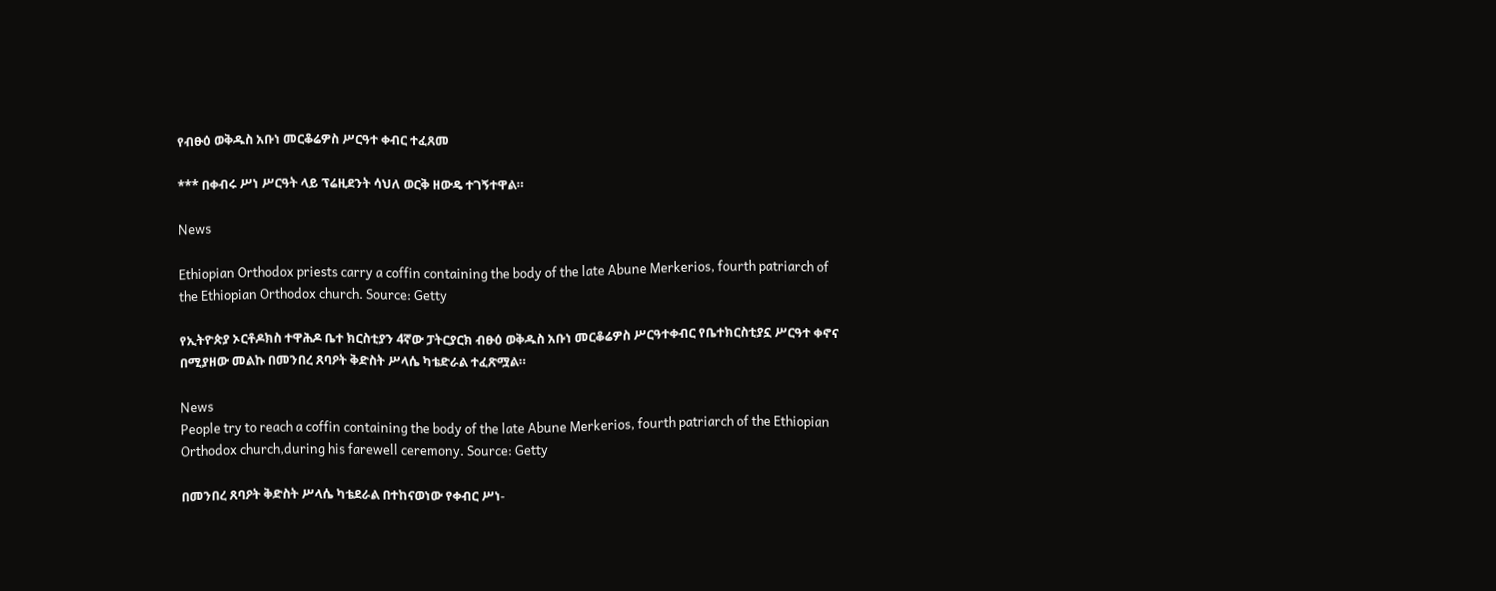የብፁዕ ወቅዱስ አቡነ መርቆሬዎስ ሥርዓተ ቀብር ተፈጸመ

*** በቀብሩ ሥነ ሥርዓት ላይ ፕሬዚደንት ሳህለ ወርቅ ዘውዴ ተገኝተዋል።

News

Ethiopian Orthodox priests carry a coffin containing the body of the late Abune Merkerios, fourth patriarch of the Ethiopian Orthodox church. Source: Getty

የኢትዮጵያ ኦርቶዶክስ ተዋሕዶ ቤተ ክርስቲያን 4ኛው ፓትርያርክ ብፁዕ ወቅዱስ አቡነ መርቆሬዎስ ሥርዓተቀብር የቤተክርስቲያኗ ሥርዓተ ቀኖና በሚያዘው መልኩ በመንበረ ጸባዖት ቅድስት ሥላሴ ካቴድራል ተፈጽሟል።

News
People try to reach a coffin containing the body of the late Abune Merkerios, fourth patriarch of the Ethiopian Orthodox church,during his farewell ceremony. Source: Getty

በመንበረ ጸባዖት ቅድስት ሥላሴ ካቴደራል በተከናወነው የቀብር ሥነ-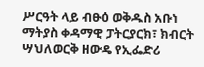ሥርዓት ላይ ብፁዕ ወቅዱስ አቡነ ማትያስ ቀዳማዊ ፓትርያርክ፣ ክብርት ሣህለወርቅ ዘውዴ የኢፌድሪ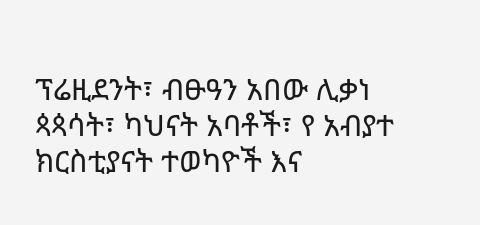ፕሬዚደንት፣ ብፁዓን አበው ሊቃነ ጳጳሳት፣ ካህናት አባቶች፣ የ አብያተ ክርስቲያናት ተወካዮች እና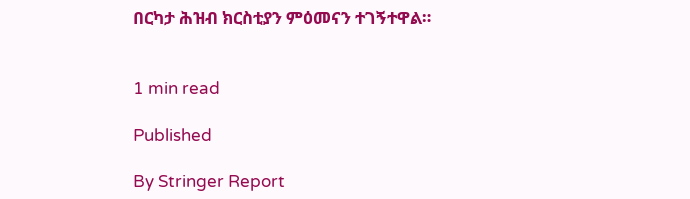በርካታ ሕዝብ ክርስቲያን ምዕመናን ተገኝተዋል።


1 min read

Published

By Stringer Report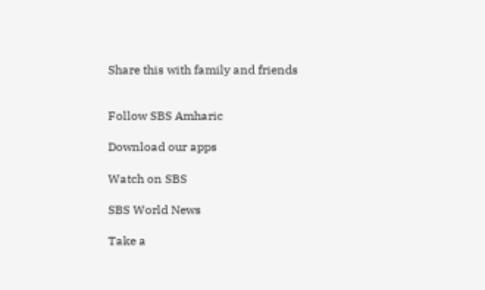Share this with family and friends


Follow SBS Amharic

Download our apps

Watch on SBS

SBS World News

Take a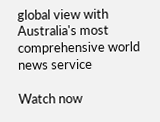global view with Australia's most comprehensive world news service

Watch now